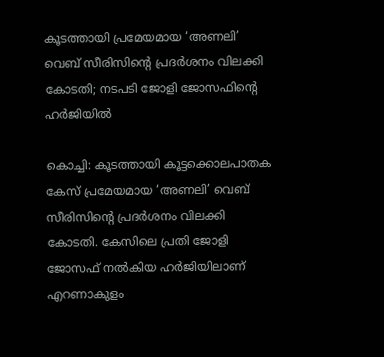കൂടത്തായി പ്രമേയമായ ‘അണലി’ വെബ് സീരിസിന്റെ പ്രദർശനം വിലക്കി കോടതി; നടപടി ജോളി ജോസഫിന്റെ ഹർജിയിൽ

കൊച്ചി: കൂടത്തായി കൂട്ടക്കൊലപാതക കേസ് പ്രമേയമായ ‘അണലി’ വെബ് സീരിസിന്റെ പ്രദർശനം വിലക്കി കോടതി. കേസിലെ പ്രതി ജോളി ജോസഫ് നൽകിയ ഹർജിയിലാണ് എറണാകുളം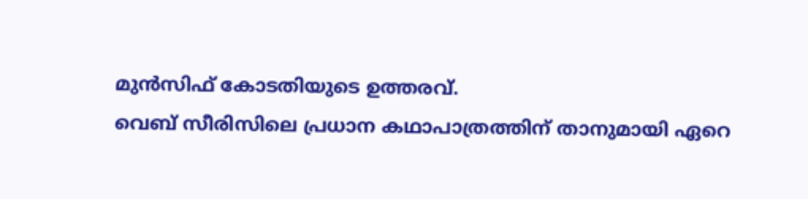മുൻസിഫ് കോടതിയുടെ ഉത്തരവ്.
വെബ് സീരിസിലെ പ്രധാന കഥാപാത്രത്തിന് താനുമായി ഏറെ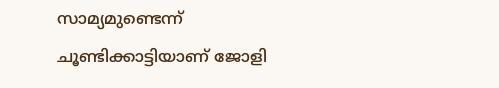സാമ്യമുണ്ടെന്ന് ചൂണ്ടിക്കാട്ടിയാണ് ജോളി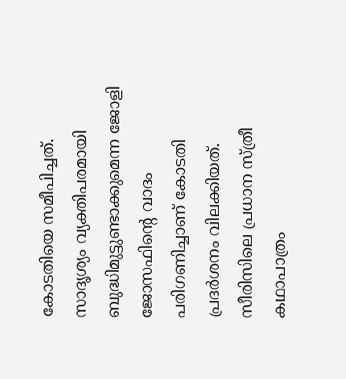കോടതിയെ സമീപിച്ചത്. സാദൃശ്യം വ്യക്തിപരമായി ബുദ്ധിമുട്ടുണ്ടാക്കുമെന്ന ജോളി ജോസഫിന്റെ വാദം പരിഗണിച്ചാണ് കോടതി പ്രദർശനം വിലക്കിയത്.
സീരിസിലെ പ്രധാന സ്ത്രീ കഥാപാത്രം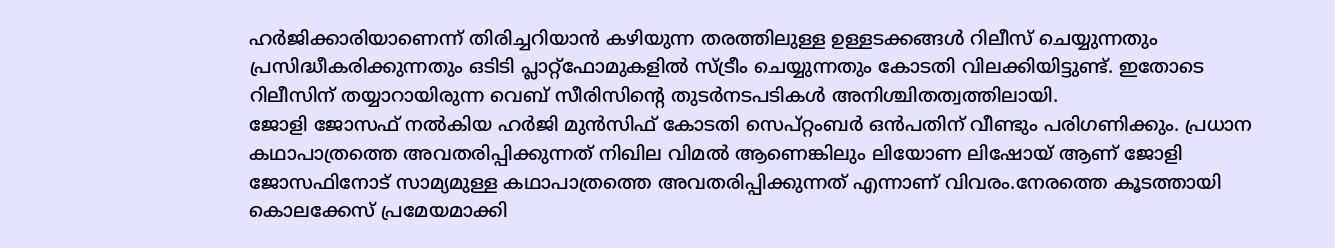ഹർജിക്കാരിയാണെന്ന് തിരിച്ചറിയാൻ കഴിയുന്ന തരത്തിലുള്ള ഉള്ളടക്കങ്ങൾ റിലീസ് ചെയ്യുന്നതും പ്രസിദ്ധീകരിക്കുന്നതും ഒടിടി പ്ലാറ്റ്ഫോമുകളിൽ സ്ട്രീം ചെയ്യുന്നതും കോടതി വിലക്കിയിട്ടുണ്ട്. ഇതോടെ റിലീസിന് തയ്യാറായിരുന്ന വെബ് സീരിസിന്റെ തുടർനടപടികൾ അനിശ്ചിതത്വത്തിലായി.
ജോളി ജോസഫ് നൽകിയ ഹർജി മുൻസിഫ് കോടതി സെപ്റ്റംബർ ഒൻപതിന് വീണ്ടും പരിഗണിക്കും. പ്രധാന കഥാപാത്രത്തെ അവതരിപ്പിക്കുന്നത് നിഖില വിമൽ ആണെങ്കിലും ലിയോണ ലിഷോയ് ആണ് ജോളി ജോസഫിനോട് സാമ്യമുള്ള കഥാപാത്രത്തെ അവതരിപ്പിക്കുന്നത് എന്നാണ് വിവരം.നേരത്തെ കൂടത്തായി കൊലക്കേസ് പ്രമേയമാക്കി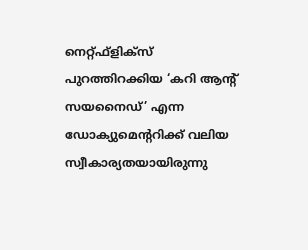നെറ്റ്ഫ്ളിക്സ് പുറത്തിറക്കിയ ‘കറി ആന്റ് സയനൈഡ്’ എന്ന ഡോക്യുമെന്ററിക്ക് വലിയ സ്വീകാര്യതയായിരുന്നു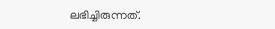ലഭിച്ചിരുന്നത്.